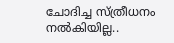ചോദിച്ച സ്ത്രീധനം നൽകിയില്ല..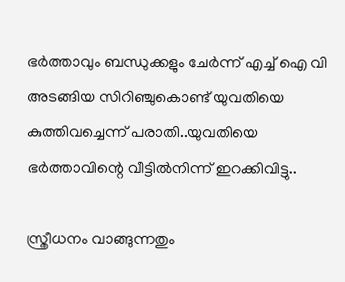ഭർത്താവും ബന്ധുക്കളും ചേർന്ന് എച്ച് ഐ വി അടങ്ങിയ സിറിഞ്ചുകൊണ്ട് യുവതിയെ കുത്തിവച്ചെന്ന് പരാതി..യുവതിയെ ഭർത്താവിന്റെ വീട്ടിൽനിന്ന് ഇറക്കിവിട്ടു..

സ്ത്രീധനം വാങ്ങുന്നതും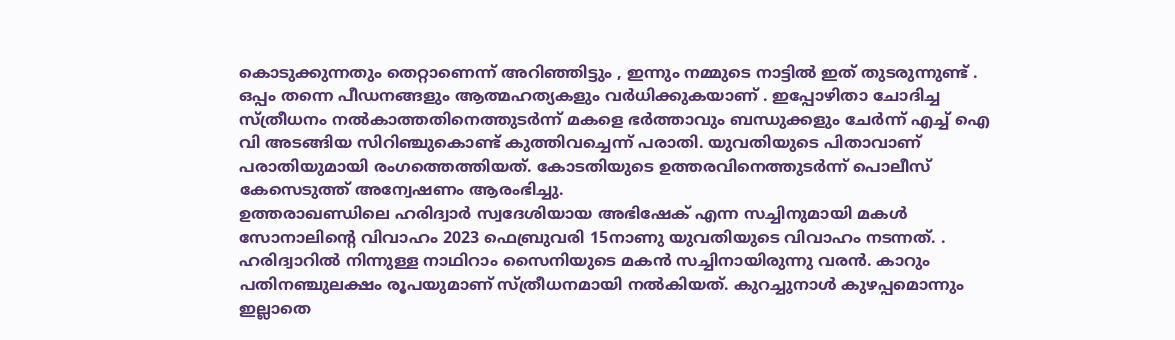കൊടുക്കുന്നതും തെറ്റാണെന്ന് അറിഞ്ഞിട്ടും , ഇന്നും നമ്മുടെ നാട്ടിൽ ഇത് തുടരുന്നുണ്ട് . ഒപ്പം തന്നെ പീഡനങ്ങളും ആത്മഹത്യകളും വർധിക്കുകയാണ് . ഇപ്പോഴിതാ ചോദിച്ച സ്ത്രീധനം നൽകാത്തതിനെത്തുടർന്ന് മകളെ ഭർത്താവും ബന്ധുക്കളും ചേർന്ന് എച്ച് ഐ വി അടങ്ങിയ സിറിഞ്ചുകൊണ്ട് കുത്തിവച്ചെന്ന് പരാതി. യുവതിയുടെ പിതാവാണ് പരാതിയുമായി രംഗത്തെത്തിയത്. കോടതിയുടെ ഉത്തരവിനെത്തുടർന്ന് പൊലീസ് കേസെടുത്ത് അന്വേഷണം ആരംഭിച്ചു.
ഉത്തരാഖണ്ഡിലെ ഹരിദ്വാർ സ്വദേശിയായ അഭിഷേക് എന്ന സച്ചിനുമായി മകൾ സോനാലിന്റെ വിവാഹം 2023 ഫെബ്രുവരി 15നാണു യുവതിയുടെ വിവാഹം നടന്നത്. . ഹരിദ്വാറിൽ നിന്നുള്ള നാഥിറാം സൈനിയുടെ മകൻ സച്ചിനായിരുന്നു വരൻ. കാറും പതിനഞ്ചുലക്ഷം രൂപയുമാണ് സ്ത്രീധനമായി നൽകിയത്. കുറച്ചുനാൾ കുഴപ്പമൊന്നും ഇല്ലാതെ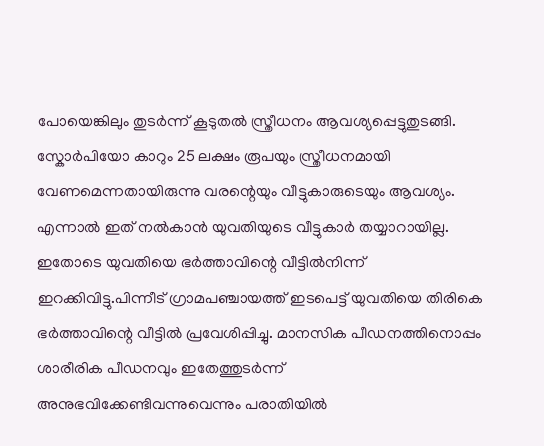പോയെങ്കിലും തുടർന്ന് കൂടുതൽ സ്ത്രീധനം ആവശ്യപ്പെട്ടുതുടങ്ങി. സ്കോർപിയോ കാറും 25 ലക്ഷം രൂപയും സ്ത്രീധനമായി വേണമെന്നതായിരുന്നു വരന്റെയും വീട്ടുകാരുടെയും ആവശ്യം.
എന്നാൽ ഇത് നൽകാൻ യുവതിയുടെ വീട്ടുകാർ തയ്യാറായില്ല. ഇതോടെ യുവതിയെ ഭർത്താവിന്റെ വീട്ടിൽനിന്ന് ഇറക്കിവിട്ടു.പിന്നീട് ഗ്രാമപഞ്ചായത്ത് ഇടപെട്ട് യുവതിയെ തിരികെ ഭർത്താവിന്റെ വീട്ടിൽ പ്രവേശിപ്പിച്ചു. മാനസിക പീഡനത്തിനൊപ്പം ശാരീരിക പീഡനവും ഇതേത്തുടർന്ന് അനുഭവിക്കേണ്ടിവന്നുവെന്നും പരാതിയിൽ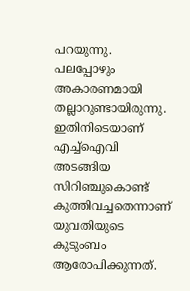പറയുന്നു. പലപ്പോഴും അകാരണമായി തല്ലാറുണ്ടായിരുന്നു. ഇതിനിടെയാണ് എച്ച്ഐവി അടങ്ങിയ സിറിഞ്ചുകൊണ്ട് കുത്തിവച്ചതെന്നാണ് യുവതിയുടെ കുടുംബം ആരോപിക്കുന്നത്.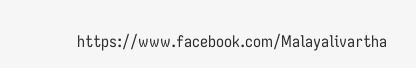https://www.facebook.com/Malayalivartha